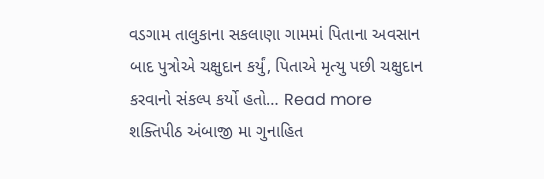વડગામ તાલુકાના સકલાણા ગામમાં પિતાના અવસાન બાદ પુત્રોએ ચક્ષુદાન કર્યું, પિતાએ મૃત્યુ પછી ચક્ષુદાન કરવાનો સંકલ્પ કર્યો હતો… Read more
શક્તિપીઠ અંબાજી મા ગુનાહિત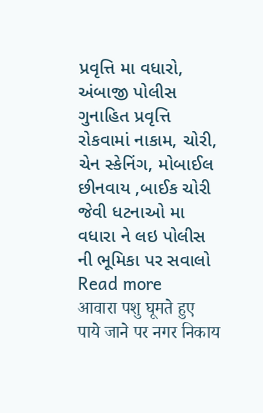પ્રવૃત્તિ મા વધારો, અંબાજી પોલીસ ગુનાહિત પ્રવૃત્તિ રોકવામાં નાકામ, ચોરી, ચેન સ્કેનિંગ, મોબાઈલ છીનવાય ,બાઈક ચોરી જેવી ધટનાઓ મા વધારા ને લઇ પોલીસ ની ભૂમિકા પર સવાલો Read more
आवारा पशु घूमते हुए पाये जाने पर नगर निकाय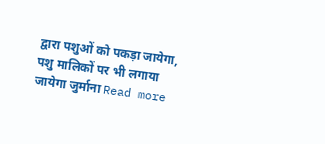द्वारा पशुओं को पकड़ा जायेगा, पशु मालिकों पर भी लगाया जायेगा जुर्माना Read more